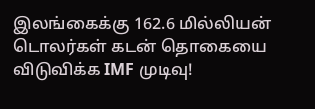இலங்கைக்கு 162.6 மில்லியன் டொலர்கள் கடன் தொகையை விடுவிக்க IMF முடிவு!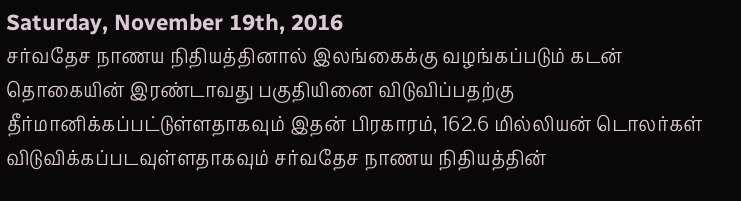Saturday, November 19th, 2016
சர்வதேச நாணய நிதியத்தினால் இலங்கைக்கு வழங்கப்படும் கடன் தொகையின் இரண்டாவது பகுதியினை விடுவிப்பதற்கு தீர்மானிக்கப்பட்டுள்ளதாகவும் இதன் பிரகாரம், 162.6 மில்லியன் டொலர்கள் விடுவிக்கப்படவுள்ளதாகவும் சர்வதேச நாணய நிதியத்தின்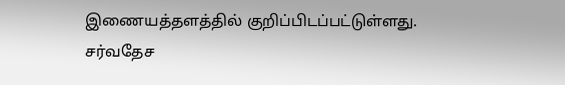இணையத்தளத்தில் குறிப்பிடப்பட்டுள்ளது.
சர்வதேச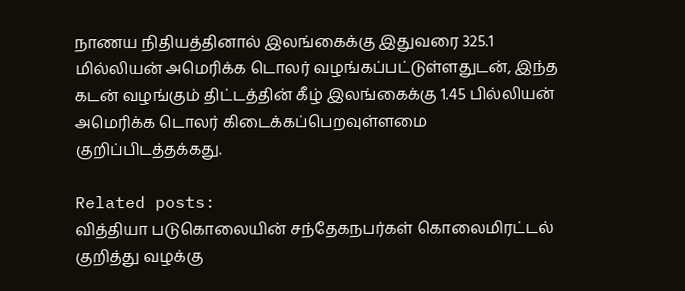நாணய நிதியத்தினால் இலங்கைக்கு இதுவரை 325.1 மில்லியன் அமெரிக்க டொலர் வழங்கப்பட்டுள்ளதுடன், இந்த கடன் வழங்கும் திட்டத்தின் கீழ் இலங்கைக்கு 1.45 பில்லியன் அமெரிக்க டொலர் கிடைக்கப்பெறவுள்ளமை குறிப்பிடத்தக்கது.

Related posts:
வித்தியா படுகொலையின் சந்தேகநபர்கள் கொலைமிரட்டல் குறித்து வழக்கு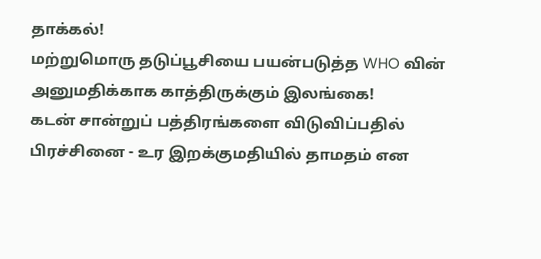தாக்கல்!
மற்றுமொரு தடுப்பூசியை பயன்படுத்த WHO வின் அனுமதிக்காக காத்திருக்கும் இலங்கை!
கடன் சான்றுப் பத்திரங்களை விடுவிப்பதில் பிரச்சினை - உர இறக்குமதியில் தாமதம் என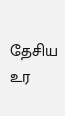தேசிய உர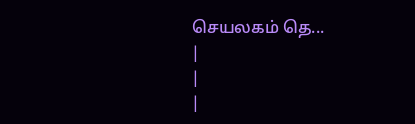செயலகம் தெ...
|
|
|